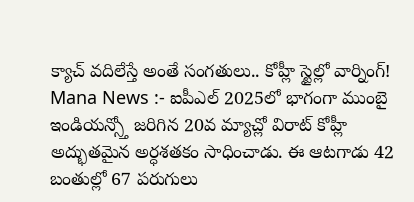క్యాచ్ వదిలేస్తే అంతే సంగతులు.. కోహ్లీ స్టైల్లో వార్నింగ్!
Mana News :- ఐపీఎల్ 2025లో భాగంగా ముంబై ఇండియన్స్తో జరిగిన 20వ మ్యాచ్లో విరాట్ కోహ్లీ అద్భుతమైన అర్ధశతకం సాధించాడు. ఈ ఆటగాడు 42 బంతుల్లో 67 పరుగులు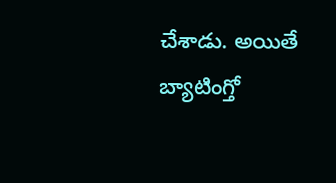చేశాడు. అయితే బ్యాటింగ్తో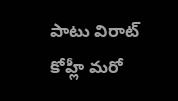పాటు విరాట్ కోహ్లీ మరో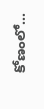కోణంలో…